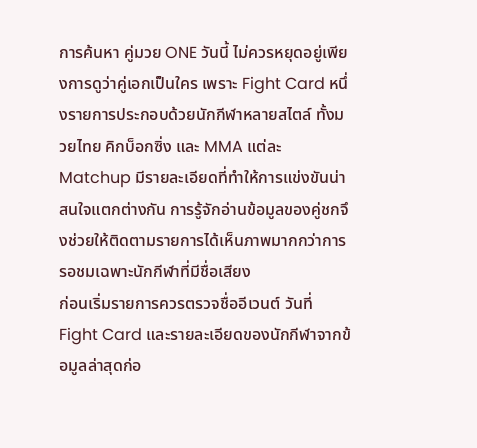การค้นหา คู่มวย ONE วันนี้ ไม่ควรหยุดอยู่เพียงการดูว่าคู่เอกเป็นใคร เพราะ Fight Card หนึ่งรายการประกอบด้วยนักกีฬาหลายสไตล์ ทั้งมวยไทย คิกบ็อกซิ่ง และ MMA แต่ละ Matchup มีรายละเอียดที่ทำให้การแข่งขันน่าสนใจแตกต่างกัน การรู้จักอ่านข้อมูลของคู่ชกจึงช่วยให้ติดตามรายการได้เห็นภาพมากกว่าการรอชมเฉพาะนักกีฬาที่มีชื่อเสียง
ก่อนเริ่มรายการควรตรวจชื่ออีเวนต์ วันที่ Fight Card และรายละเอียดของนักกีฬาจากข้อมูลล่าสุดก่อ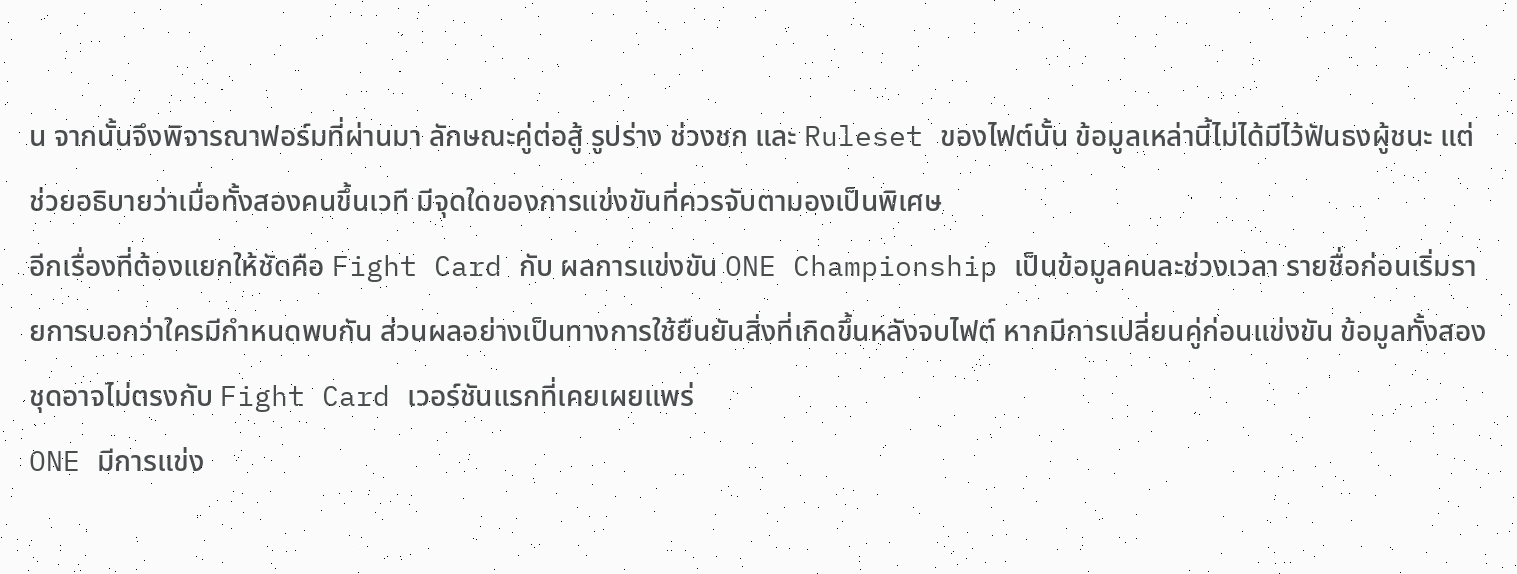น จากนั้นจึงพิจารณาฟอร์มที่ผ่านมา ลักษณะคู่ต่อสู้ รูปร่าง ช่วงชก และ Ruleset ของไฟต์นั้น ข้อมูลเหล่านี้ไม่ได้มีไว้ฟันธงผู้ชนะ แต่ช่วยอธิบายว่าเมื่อทั้งสองคนขึ้นเวที มีจุดใดของการแข่งขันที่ควรจับตามองเป็นพิเศษ
อีกเรื่องที่ต้องแยกให้ชัดคือ Fight Card กับ ผลการแข่งขัน ONE Championship เป็นข้อมูลคนละช่วงเวลา รายชื่อก่อนเริ่มรายการบอกว่าใครมีกำหนดพบกัน ส่วนผลอย่างเป็นทางการใช้ยืนยันสิ่งที่เกิดขึ้นหลังจบไฟต์ หากมีการเปลี่ยนคู่ก่อนแข่งขัน ข้อมูลทั้งสองชุดอาจไม่ตรงกับ Fight Card เวอร์ชันแรกที่เคยเผยแพร่
ONE มีการแข่ง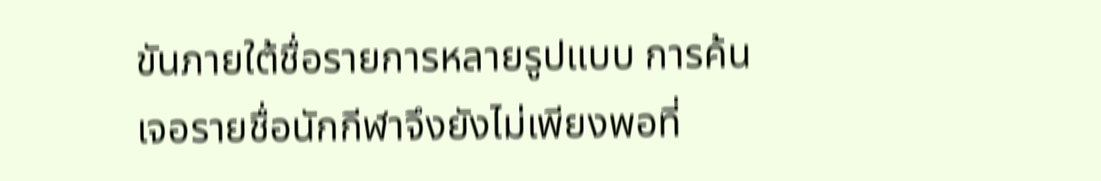ขันภายใต้ชื่อรายการหลายรูปแบบ การค้นเจอรายชื่อนักกีฬาจึงยังไม่เพียงพอที่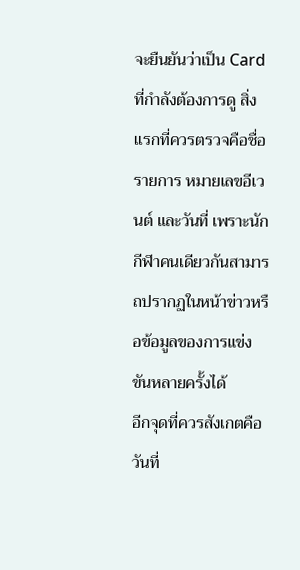จะยืนยันว่าเป็น Card ที่กำลังต้องการดู สิ่งแรกที่ควรตรวจคือชื่อรายการ หมายเลขอีเวนต์ และวันที่ เพราะนักกีฬาคนเดียวกันสามารถปรากฏในหน้าข่าวหรือข้อมูลของการแข่งขันหลายครั้งได้
อีกจุดที่ควรสังเกตคือวันที่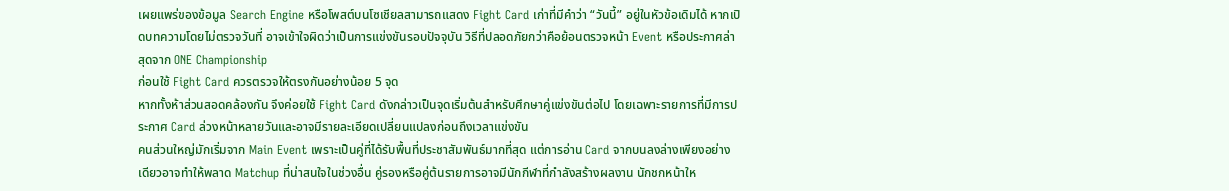เผยแพร่ของข้อมูล Search Engine หรือโพสต์บนโซเชียลสามารถแสดง Fight Card เก่าที่มีคำว่า “วันนี้” อยู่ในหัวข้อเดิมได้ หากเปิดบทความโดยไม่ตรวจวันที่ อาจเข้าใจผิดว่าเป็นการแข่งขันรอบปัจจุบัน วิธีที่ปลอดภัยกว่าคือย้อนตรวจหน้า Event หรือประกาศล่าสุดจาก ONE Championship
ก่อนใช้ Fight Card ควรตรวจให้ตรงกันอย่างน้อย 5 จุด
หากทั้งห้าส่วนสอดคล้องกัน จึงค่อยใช้ Fight Card ดังกล่าวเป็นจุดเริ่มต้นสำหรับศึกษาคู่แข่งขันต่อไป โดยเฉพาะรายการที่มีการประกาศ Card ล่วงหน้าหลายวันและอาจมีรายละเอียดเปลี่ยนแปลงก่อนถึงเวลาแข่งขัน
คนส่วนใหญ่มักเริ่มจาก Main Event เพราะเป็นคู่ที่ได้รับพื้นที่ประชาสัมพันธ์มากที่สุด แต่การอ่าน Card จากบนลงล่างเพียงอย่างเดียวอาจทำให้พลาด Matchup ที่น่าสนใจในช่วงอื่น คู่รองหรือคู่ต้นรายการอาจมีนักกีฬาที่กำลังสร้างผลงาน นักชกหน้าให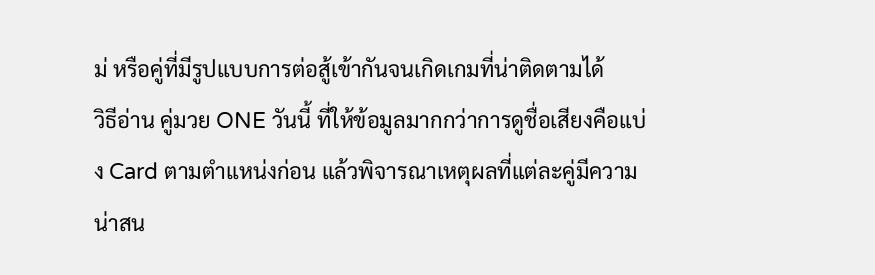ม่ หรือคู่ที่มีรูปแบบการต่อสู้เข้ากันจนเกิดเกมที่น่าติดตามได้
วิธีอ่าน คู่มวย ONE วันนี้ ที่ให้ข้อมูลมากกว่าการดูชื่อเสียงคือแบ่ง Card ตามตำแหน่งก่อน แล้วพิจารณาเหตุผลที่แต่ละคู่มีความน่าสน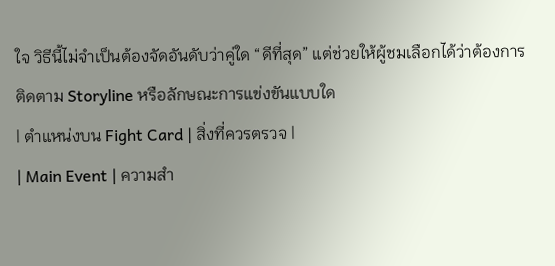ใจ วิธีนี้ไม่จำเป็นต้องจัดอันดับว่าคู่ใด “ดีที่สุด” แต่ช่วยให้ผู้ชมเลือกได้ว่าต้องการติดตาม Storyline หรือลักษณะการแข่งขันแบบใด
| ตำแหน่งบน Fight Card | สิ่งที่ควรตรวจ |
| Main Event | ความสำ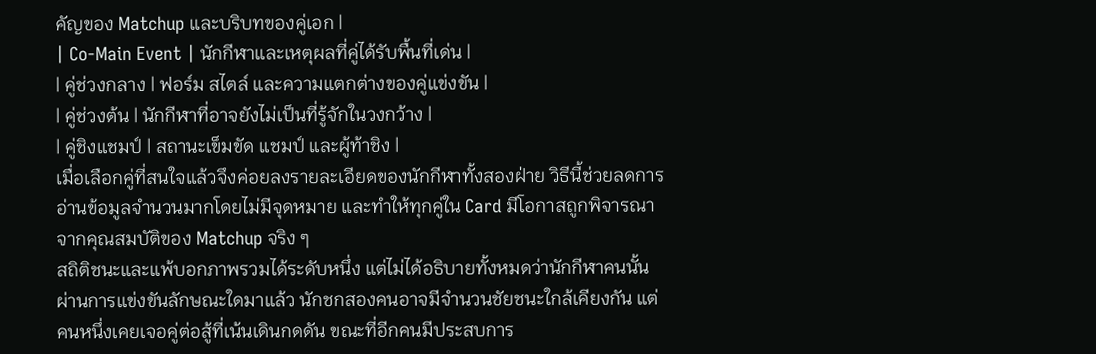คัญของ Matchup และบริบทของคู่เอก |
| Co-Main Event | นักกีฬาและเหตุผลที่คู่ได้รับพื้นที่เด่น |
| คู่ช่วงกลาง | ฟอร์ม สไตล์ และความแตกต่างของคู่แข่งขัน |
| คู่ช่วงต้น | นักกีฬาที่อาจยังไม่เป็นที่รู้จักในวงกว้าง |
| คู่ชิงแชมป์ | สถานะเข็มขัด แชมป์ และผู้ท้าชิง |
เมื่อเลือกคู่ที่สนใจแล้วจึงค่อยลงรายละเอียดของนักกีฬาทั้งสองฝ่าย วิธีนี้ช่วยลดการอ่านข้อมูลจำนวนมากโดยไม่มีจุดหมาย และทำให้ทุกคู่ใน Card มีโอกาสถูกพิจารณาจากคุณสมบัติของ Matchup จริง ๆ
สถิติชนะและแพ้บอกภาพรวมได้ระดับหนึ่ง แต่ไม่ได้อธิบายทั้งหมดว่านักกีฬาคนนั้นผ่านการแข่งขันลักษณะใดมาแล้ว นักชกสองคนอาจมีจำนวนชัยชนะใกล้เคียงกัน แต่คนหนึ่งเคยเจอคู่ต่อสู้ที่เน้นเดินกดดัน ขณะที่อีกคนมีประสบการ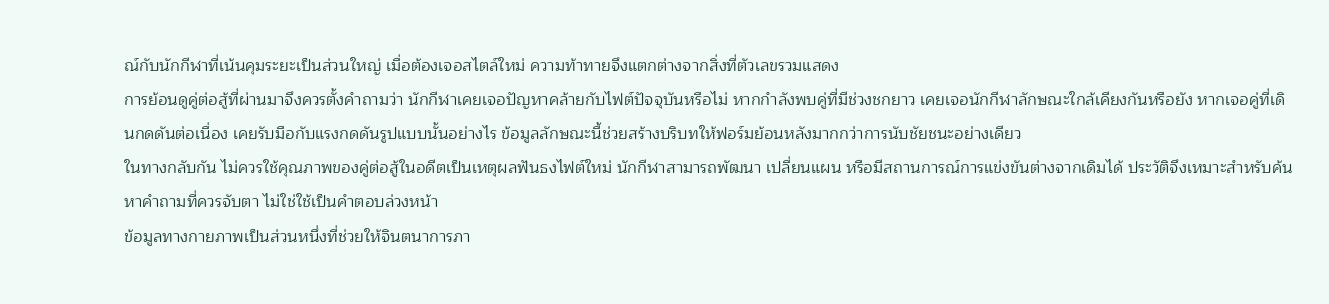ณ์กับนักกีฬาที่เน้นคุมระยะเป็นส่วนใหญ่ เมื่อต้องเจอสไตล์ใหม่ ความท้าทายจึงแตกต่างจากสิ่งที่ตัวเลขรวมแสดง
การย้อนดูคู่ต่อสู้ที่ผ่านมาจึงควรตั้งคำถามว่า นักกีฬาเคยเจอปัญหาคล้ายกับไฟต์ปัจจุบันหรือไม่ หากกำลังพบคู่ที่มีช่วงชกยาว เคยเจอนักกีฬาลักษณะใกล้เคียงกันหรือยัง หากเจอคู่ที่เดินกดดันต่อเนื่อง เคยรับมือกับแรงกดดันรูปแบบนั้นอย่างไร ข้อมูลลักษณะนี้ช่วยสร้างบริบทให้ฟอร์มย้อนหลังมากกว่าการนับชัยชนะอย่างเดียว
ในทางกลับกัน ไม่ควรใช้คุณภาพของคู่ต่อสู้ในอดีตเป็นเหตุผลฟันธงไฟต์ใหม่ นักกีฬาสามารถพัฒนา เปลี่ยนแผน หรือมีสถานการณ์การแข่งขันต่างจากเดิมได้ ประวัติจึงเหมาะสำหรับค้นหาคำถามที่ควรจับตา ไม่ใช่ใช้เป็นคำตอบล่วงหน้า
ข้อมูลทางกายภาพเป็นส่วนหนึ่งที่ช่วยให้จินตนาการภา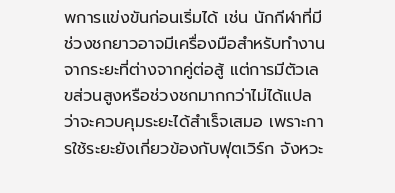พการแข่งขันก่อนเริ่มได้ เช่น นักกีฬาที่มีช่วงชกยาวอาจมีเครื่องมือสำหรับทำงานจากระยะที่ต่างจากคู่ต่อสู้ แต่การมีตัวเลขส่วนสูงหรือช่วงชกมากกว่าไม่ได้แปลว่าจะควบคุมระยะได้สำเร็จเสมอ เพราะการใช้ระยะยังเกี่ยวข้องกับฟุตเวิร์ก จังหวะ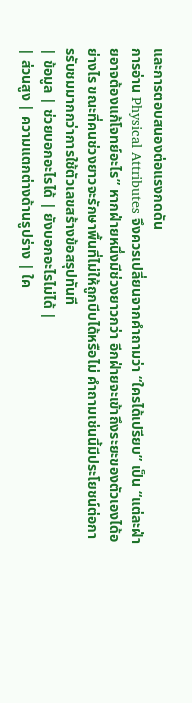และการตอบสนองต่อแรงกดดัน
การอ่าน Physical Attributes จึงควรเปลี่ยนจากคำถามว่า “ใครได้เปรียบ” เป็น “แต่ละฝ่ายอาจต้องแก้โจทย์อะไร” หากฝ่ายหนึ่งมีช่วงยาวกว่า อีกฝ่ายจะเข้าถึงระยะของตัวเองได้อย่างไร ขณะที่คนช่วงยาวจะรักษาพื้นที่ไม่ให้ถูกบีบได้หรือไม่ คำถามเช่นนี้มีประโยชน์ต่อการรับชมมากกว่าการใช้ตัวเลขสร้างข้อสรุปทันที
| ข้อมูล | ช่วยบอกอะไรได้ | ยังบอกอะไรไม่ได้ |
| ส่วนสูง | ความแตกต่างด้านรูปร่าง | ใค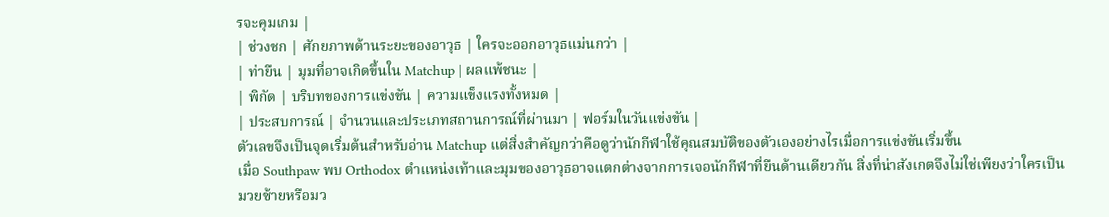รจะคุมเกม |
| ช่วงชก | ศักยภาพด้านระยะของอาวุธ | ใครจะออกอาวุธแม่นกว่า |
| ท่ายืน | มุมที่อาจเกิดขึ้นใน Matchup | ผลแพ้ชนะ |
| พิกัด | บริบทของการแข่งขัน | ความแข็งแรงทั้งหมด |
| ประสบการณ์ | จำนวนและประเภทสถานการณ์ที่ผ่านมา | ฟอร์มในวันแข่งขัน |
ตัวเลขจึงเป็นจุดเริ่มต้นสำหรับอ่าน Matchup แต่สิ่งสำคัญกว่าคือดูว่านักกีฬาใช้คุณสมบัติของตัวเองอย่างไรเมื่อการแข่งขันเริ่มขึ้น
เมื่อ Southpaw พบ Orthodox ตำแหน่งเท้าและมุมของอาวุธอาจแตกต่างจากการเจอนักกีฬาที่ยืนด้านเดียวกัน สิ่งที่น่าสังเกตจึงไม่ใช่เพียงว่าใครเป็นมวยซ้ายหรือมว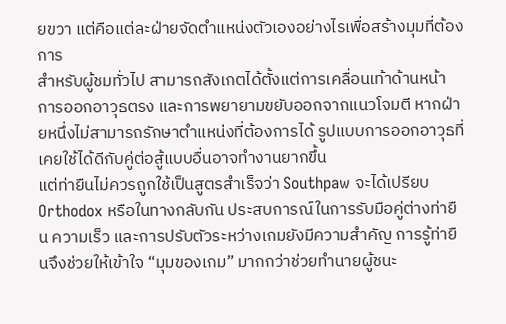ยขวา แต่คือแต่ละฝ่ายจัดตำแหน่งตัวเองอย่างไรเพื่อสร้างมุมที่ต้องการ
สำหรับผู้ชมทั่วไป สามารถสังเกตได้ตั้งแต่การเคลื่อนเท้าด้านหน้า การออกอาวุธตรง และการพยายามขยับออกจากแนวโจมตี หากฝ่ายหนึ่งไม่สามารถรักษาตำแหน่งที่ต้องการได้ รูปแบบการออกอาวุธที่เคยใช้ได้ดีกับคู่ต่อสู้แบบอื่นอาจทำงานยากขึ้น
แต่ท่ายืนไม่ควรถูกใช้เป็นสูตรสำเร็จว่า Southpaw จะได้เปรียบ Orthodox หรือในทางกลับกัน ประสบการณ์ในการรับมือคู่ต่างท่ายืน ความเร็ว และการปรับตัวระหว่างเกมยังมีความสำคัญ การรู้ท่ายืนจึงช่วยให้เข้าใจ “มุมของเกม” มากกว่าช่วยทำนายผู้ชนะ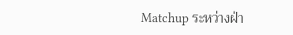Matchup ระหว่างฝ่า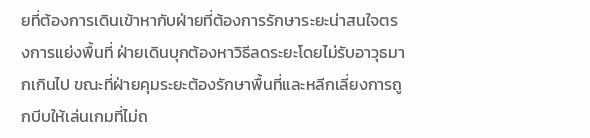ยที่ต้องการเดินเข้าหากับฝ่ายที่ต้องการรักษาระยะน่าสนใจตรงการแย่งพื้นที่ ฝ่ายเดินบุกต้องหาวิธีลดระยะโดยไม่รับอาวุธมากเกินไป ขณะที่ฝ่ายคุมระยะต้องรักษาพื้นที่และหลีกเลี่ยงการถูกบีบให้เล่นเกมที่ไม่ถ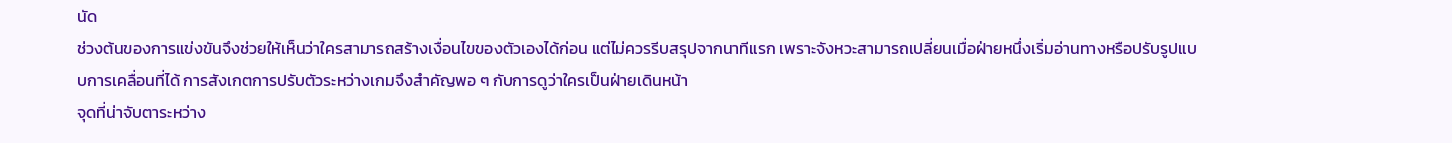นัด
ช่วงต้นของการแข่งขันจึงช่วยให้เห็นว่าใครสามารถสร้างเงื่อนไขของตัวเองได้ก่อน แต่ไม่ควรรีบสรุปจากนาทีแรก เพราะจังหวะสามารถเปลี่ยนเมื่อฝ่ายหนึ่งเริ่มอ่านทางหรือปรับรูปแบบการเคลื่อนที่ได้ การสังเกตการปรับตัวระหว่างเกมจึงสำคัญพอ ๆ กับการดูว่าใครเป็นฝ่ายเดินหน้า
จุดที่น่าจับตาระหว่าง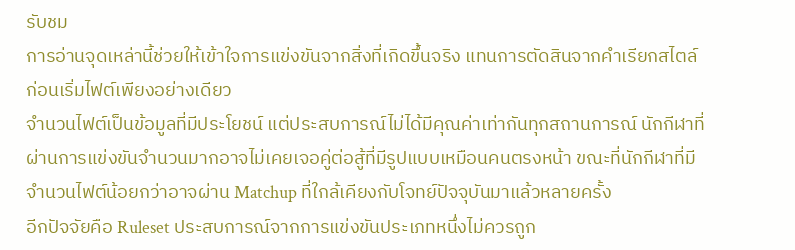รับชม
การอ่านจุดเหล่านี้ช่วยให้เข้าใจการแข่งขันจากสิ่งที่เกิดขึ้นจริง แทนการตัดสินจากคำเรียกสไตล์ก่อนเริ่มไฟต์เพียงอย่างเดียว
จำนวนไฟต์เป็นข้อมูลที่มีประโยชน์ แต่ประสบการณ์ไม่ได้มีคุณค่าเท่ากันทุกสถานการณ์ นักกีฬาที่ผ่านการแข่งขันจำนวนมากอาจไม่เคยเจอคู่ต่อสู้ที่มีรูปแบบเหมือนคนตรงหน้า ขณะที่นักกีฬาที่มีจำนวนไฟต์น้อยกว่าอาจผ่าน Matchup ที่ใกล้เคียงกับโจทย์ปัจจุบันมาแล้วหลายครั้ง
อีกปัจจัยคือ Ruleset ประสบการณ์จากการแข่งขันประเภทหนึ่งไม่ควรถูก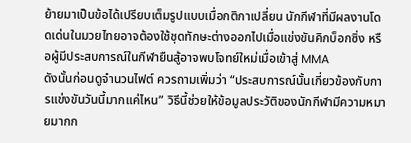ย้ายมาเป็นข้อได้เปรียบเต็มรูปแบบเมื่อกติกาเปลี่ยน นักกีฬาที่มีผลงานโดดเด่นในมวยไทยอาจต้องใช้ชุดทักษะต่างออกไปเมื่อแข่งขันคิกบ็อกซิ่ง หรือผู้มีประสบการณ์ในกีฬายืนสู้อาจพบโจทย์ใหม่เมื่อเข้าสู่ MMA
ดังนั้นก่อนดูจำนวนไฟต์ ควรถามเพิ่มว่า “ประสบการณ์นั้นเกี่ยวข้องกับการแข่งขันวันนี้มากแค่ไหน” วิธีนี้ช่วยให้ข้อมูลประวัติของนักกีฬามีความหมายมากก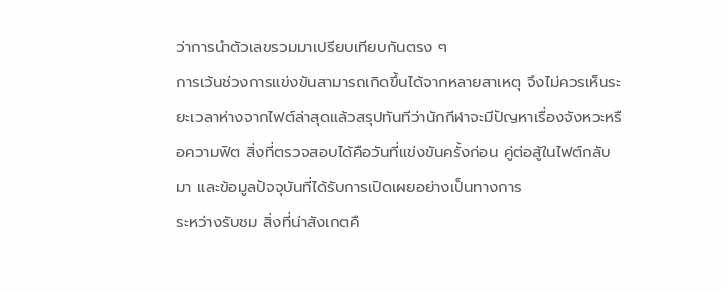ว่าการนำตัวเลขรวมมาเปรียบเทียบกันตรง ๆ
การเว้นช่วงการแข่งขันสามารถเกิดขึ้นได้จากหลายสาเหตุ จึงไม่ควรเห็นระยะเวลาห่างจากไฟต์ล่าสุดแล้วสรุปทันทีว่านักกีฬาจะมีปัญหาเรื่องจังหวะหรือความฟิต สิ่งที่ตรวจสอบได้คือวันที่แข่งขันครั้งก่อน คู่ต่อสู้ในไฟต์กลับมา และข้อมูลปัจจุบันที่ได้รับการเปิดเผยอย่างเป็นทางการ
ระหว่างรับชม สิ่งที่น่าสังเกตคื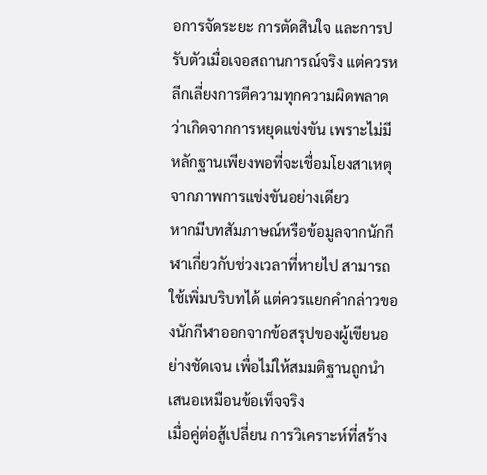อการจัดระยะ การตัดสินใจ และการปรับตัวเมื่อเจอสถานการณ์จริง แต่ควรหลีกเลี่ยงการตีความทุกความผิดพลาดว่าเกิดจากการหยุดแข่งขัน เพราะไม่มีหลักฐานเพียงพอที่จะเชื่อมโยงสาเหตุจากภาพการแข่งขันอย่างเดียว
หากมีบทสัมภาษณ์หรือข้อมูลจากนักกีฬาเกี่ยวกับช่วงเวลาที่หายไป สามารถใช้เพิ่มบริบทได้ แต่ควรแยกคำกล่าวของนักกีฬาออกจากข้อสรุปของผู้เขียนอย่างชัดเจน เพื่อไม่ให้สมมติฐานถูกนำเสนอเหมือนข้อเท็จจริง
เมื่อคู่ต่อสู้เปลี่ยน การวิเคราะห์ที่สร้าง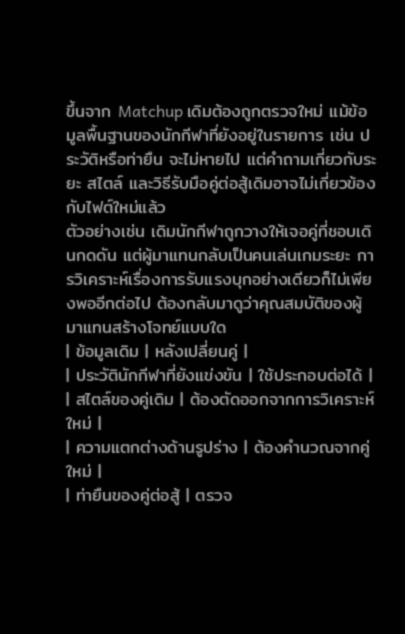ขึ้นจาก Matchup เดิมต้องถูกตรวจใหม่ แม้ข้อมูลพื้นฐานของนักกีฬาที่ยังอยู่ในรายการ เช่น ประวัติหรือท่ายืน จะไม่หายไป แต่คำถามเกี่ยวกับระยะ สไตล์ และวิธีรับมือคู่ต่อสู้เดิมอาจไม่เกี่ยวข้องกับไฟต์ใหม่แล้ว
ตัวอย่างเช่น เดิมนักกีฬาถูกวางให้เจอคู่ที่ชอบเดินกดดัน แต่ผู้มาแทนกลับเป็นคนเล่นเกมระยะ การวิเคราะห์เรื่องการรับแรงบุกอย่างเดียวก็ไม่เพียงพออีกต่อไป ต้องกลับมาดูว่าคุณสมบัติของผู้มาแทนสร้างโจทย์แบบใด
| ข้อมูลเดิม | หลังเปลี่ยนคู่ |
| ประวัตินักกีฬาที่ยังแข่งขัน | ใช้ประกอบต่อได้ |
| สไตล์ของคู่เดิม | ต้องตัดออกจากการวิเคราะห์ใหม่ |
| ความแตกต่างด้านรูปร่าง | ต้องคำนวณจากคู่ใหม่ |
| ท่ายืนของคู่ต่อสู้ | ตรวจ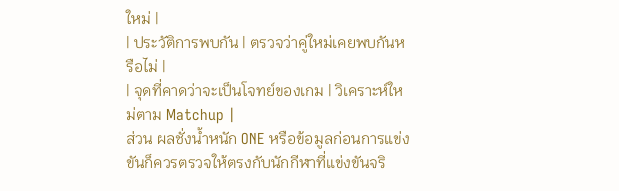ใหม่ |
| ประวัติการพบกัน | ตรวจว่าคู่ใหม่เคยพบกันหรือไม่ |
| จุดที่คาดว่าจะเป็นโจทย์ของเกม | วิเคราะห์ใหม่ตาม Matchup |
ส่วน ผลชั่งน้ำหนัก ONE หรือข้อมูลก่อนการแข่งขันก็ควรตรวจให้ตรงกับนักกีฬาที่แข่งขันจริ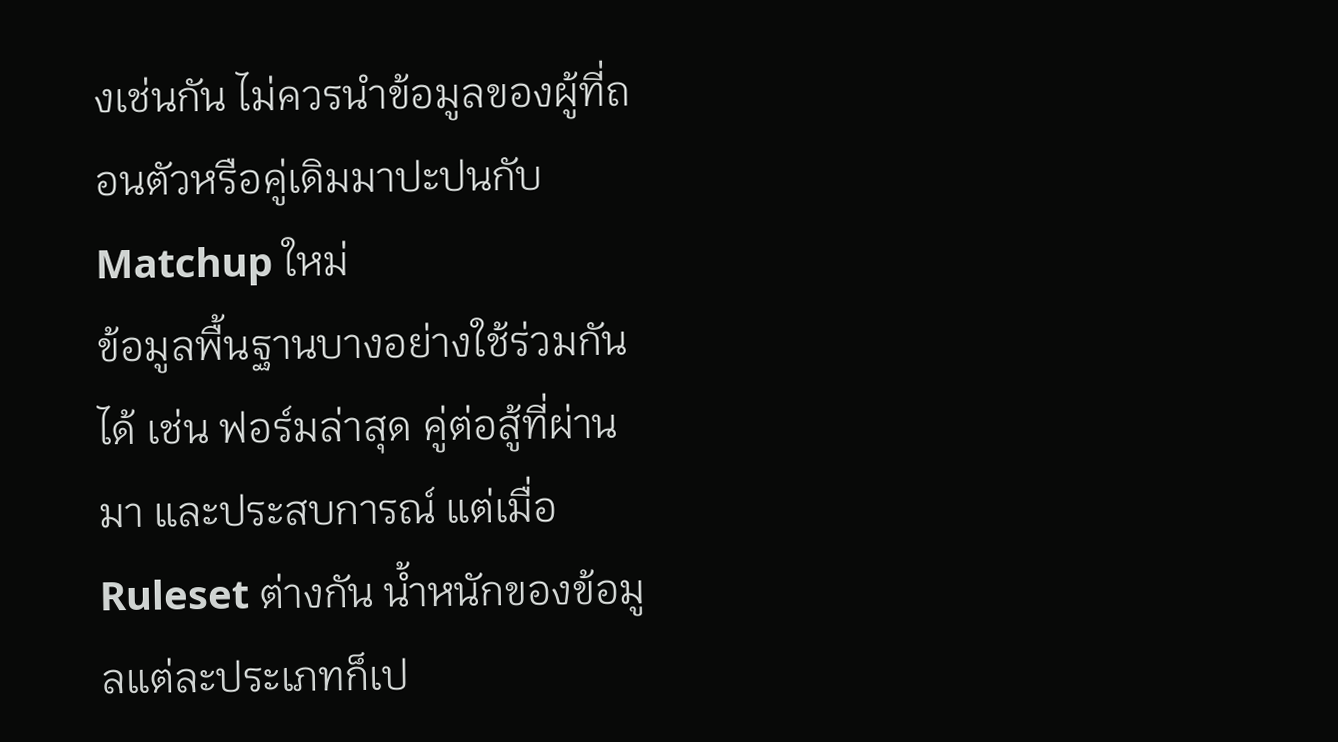งเช่นกัน ไม่ควรนำข้อมูลของผู้ที่ถอนตัวหรือคู่เดิมมาปะปนกับ Matchup ใหม่
ข้อมูลพื้นฐานบางอย่างใช้ร่วมกันได้ เช่น ฟอร์มล่าสุด คู่ต่อสู้ที่ผ่านมา และประสบการณ์ แต่เมื่อ Ruleset ต่างกัน น้ำหนักของข้อมูลแต่ละประเภทก็เป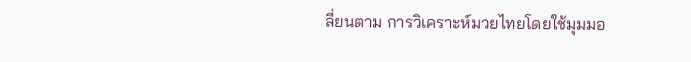ลี่ยนตาม การวิเคราะห์มวยไทยโดยใช้มุมมอ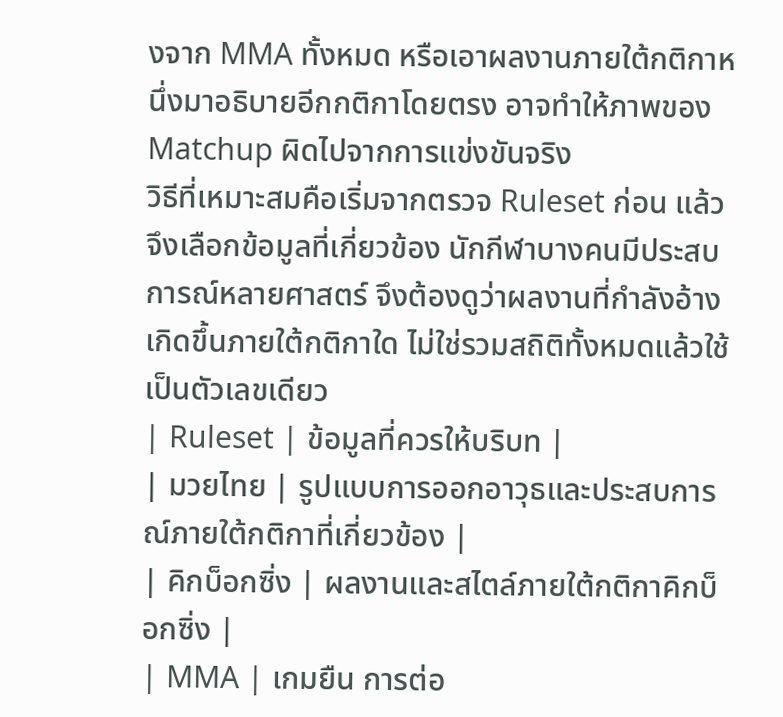งจาก MMA ทั้งหมด หรือเอาผลงานภายใต้กติกาหนึ่งมาอธิบายอีกกติกาโดยตรง อาจทำให้ภาพของ Matchup ผิดไปจากการแข่งขันจริง
วิธีที่เหมาะสมคือเริ่มจากตรวจ Ruleset ก่อน แล้วจึงเลือกข้อมูลที่เกี่ยวข้อง นักกีฬาบางคนมีประสบการณ์หลายศาสตร์ จึงต้องดูว่าผลงานที่กำลังอ้างเกิดขึ้นภายใต้กติกาใด ไม่ใช่รวมสถิติทั้งหมดแล้วใช้เป็นตัวเลขเดียว
| Ruleset | ข้อมูลที่ควรให้บริบท |
| มวยไทย | รูปแบบการออกอาวุธและประสบการณ์ภายใต้กติกาที่เกี่ยวข้อง |
| คิกบ็อกซิ่ง | ผลงานและสไตล์ภายใต้กติกาคิกบ็อกซิ่ง |
| MMA | เกมยืน การต่อ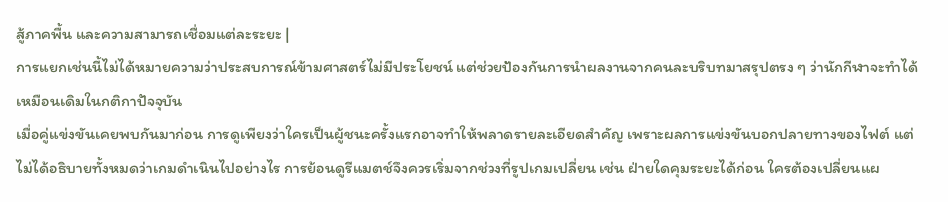สู้ภาคพื้น และความสามารถเชื่อมแต่ละระยะ |
การแยกเช่นนี้ไม่ได้หมายความว่าประสบการณ์ข้ามศาสตร์ไม่มีประโยชน์ แต่ช่วยป้องกันการนำผลงานจากคนละบริบทมาสรุปตรง ๆ ว่านักกีฬาจะทำได้เหมือนเดิมในกติกาปัจจุบัน
เมื่อคู่แข่งขันเคยพบกันมาก่อน การดูเพียงว่าใครเป็นผู้ชนะครั้งแรกอาจทำให้พลาดรายละเอียดสำคัญ เพราะผลการแข่งขันบอกปลายทางของไฟต์ แต่ไม่ได้อธิบายทั้งหมดว่าเกมดำเนินไปอย่างไร การย้อนดูรีแมตช์จึงควรเริ่มจากช่วงที่รูปเกมเปลี่ยน เช่น ฝ่ายใดคุมระยะได้ก่อน ใครต้องเปลี่ยนแผ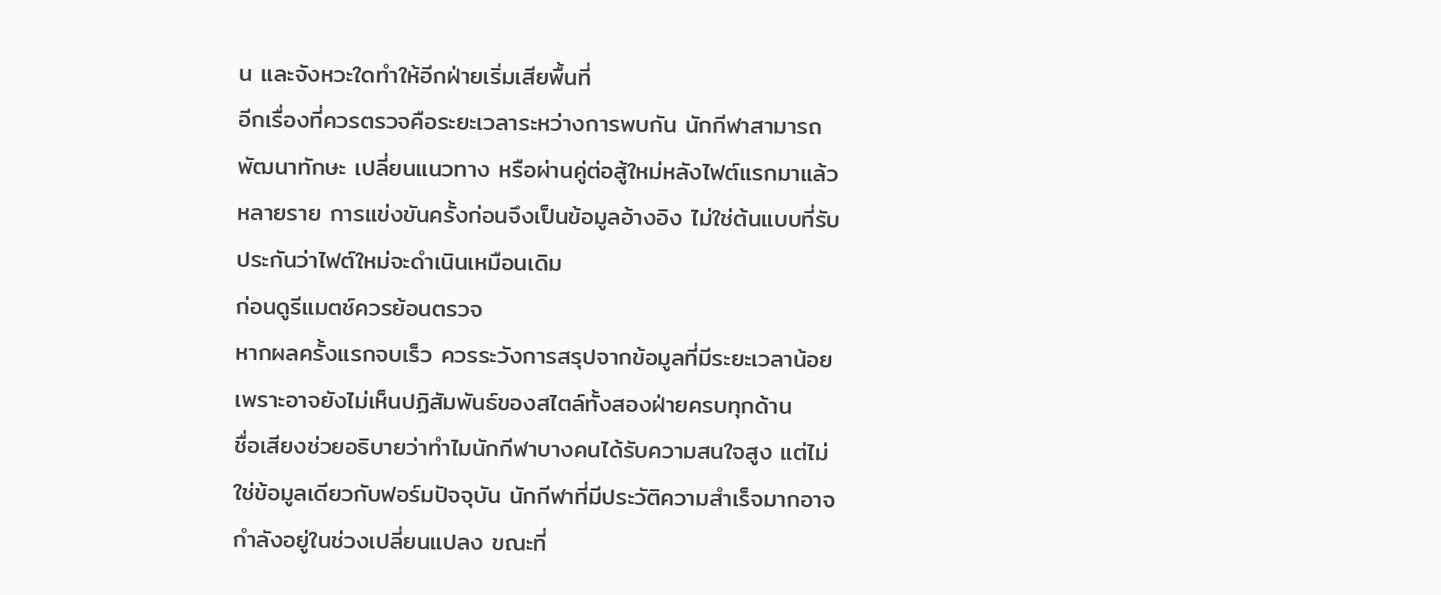น และจังหวะใดทำให้อีกฝ่ายเริ่มเสียพื้นที่
อีกเรื่องที่ควรตรวจคือระยะเวลาระหว่างการพบกัน นักกีฬาสามารถพัฒนาทักษะ เปลี่ยนแนวทาง หรือผ่านคู่ต่อสู้ใหม่หลังไฟต์แรกมาแล้วหลายราย การแข่งขันครั้งก่อนจึงเป็นข้อมูลอ้างอิง ไม่ใช่ต้นแบบที่รับประกันว่าไฟต์ใหม่จะดำเนินเหมือนเดิม
ก่อนดูรีแมตช์ควรย้อนตรวจ
หากผลครั้งแรกจบเร็ว ควรระวังการสรุปจากข้อมูลที่มีระยะเวลาน้อย เพราะอาจยังไม่เห็นปฏิสัมพันธ์ของสไตล์ทั้งสองฝ่ายครบทุกด้าน
ชื่อเสียงช่วยอธิบายว่าทำไมนักกีฬาบางคนได้รับความสนใจสูง แต่ไม่ใช่ข้อมูลเดียวกับฟอร์มปัจจุบัน นักกีฬาที่มีประวัติความสำเร็จมากอาจกำลังอยู่ในช่วงเปลี่ยนแปลง ขณะที่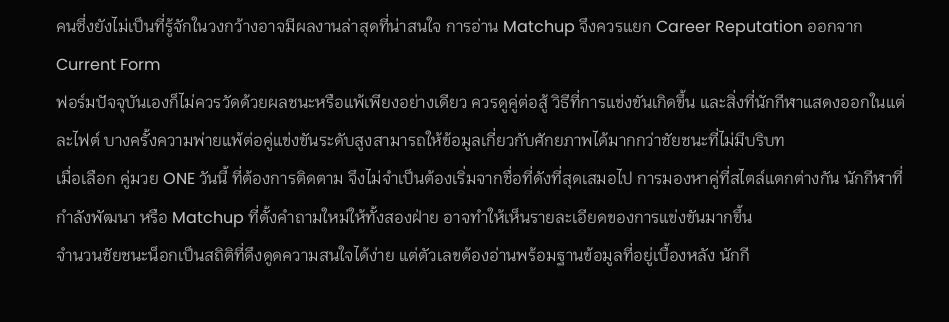คนซึ่งยังไม่เป็นที่รู้จักในวงกว้างอาจมีผลงานล่าสุดที่น่าสนใจ การอ่าน Matchup จึงควรแยก Career Reputation ออกจาก Current Form
ฟอร์มปัจจุบันเองก็ไม่ควรวัดด้วยผลชนะหรือแพ้เพียงอย่างเดียว ควรดูคู่ต่อสู้ วิธีที่การแข่งขันเกิดขึ้น และสิ่งที่นักกีฬาแสดงออกในแต่ละไฟต์ บางครั้งความพ่ายแพ้ต่อคู่แข่งขันระดับสูงสามารถให้ข้อมูลเกี่ยวกับศักยภาพได้มากกว่าชัยชนะที่ไม่มีบริบท
เมื่อเลือก คู่มวย ONE วันนี้ ที่ต้องการติดตาม จึงไม่จำเป็นต้องเริ่มจากชื่อที่ดังที่สุดเสมอไป การมองหาคู่ที่สไตล์แตกต่างกัน นักกีฬาที่กำลังพัฒนา หรือ Matchup ที่ตั้งคำถามใหม่ให้ทั้งสองฝ่าย อาจทำให้เห็นรายละเอียดของการแข่งขันมากขึ้น
จำนวนชัยชนะน็อกเป็นสถิติที่ดึงดูดความสนใจได้ง่าย แต่ตัวเลขต้องอ่านพร้อมฐานข้อมูลที่อยู่เบื้องหลัง นักกี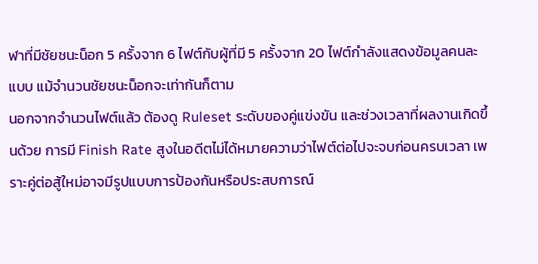ฬาที่มีชัยชนะน็อก 5 ครั้งจาก 6 ไฟต์กับผู้ที่มี 5 ครั้งจาก 20 ไฟต์กำลังแสดงข้อมูลคนละแบบ แม้จำนวนชัยชนะน็อกจะเท่ากันก็ตาม
นอกจากจำนวนไฟต์แล้ว ต้องดู Ruleset ระดับของคู่แข่งขัน และช่วงเวลาที่ผลงานเกิดขึ้นด้วย การมี Finish Rate สูงในอดีตไม่ได้หมายความว่าไฟต์ต่อไปจะจบก่อนครบเวลา เพราะคู่ต่อสู้ใหม่อาจมีรูปแบบการป้องกันหรือประสบการณ์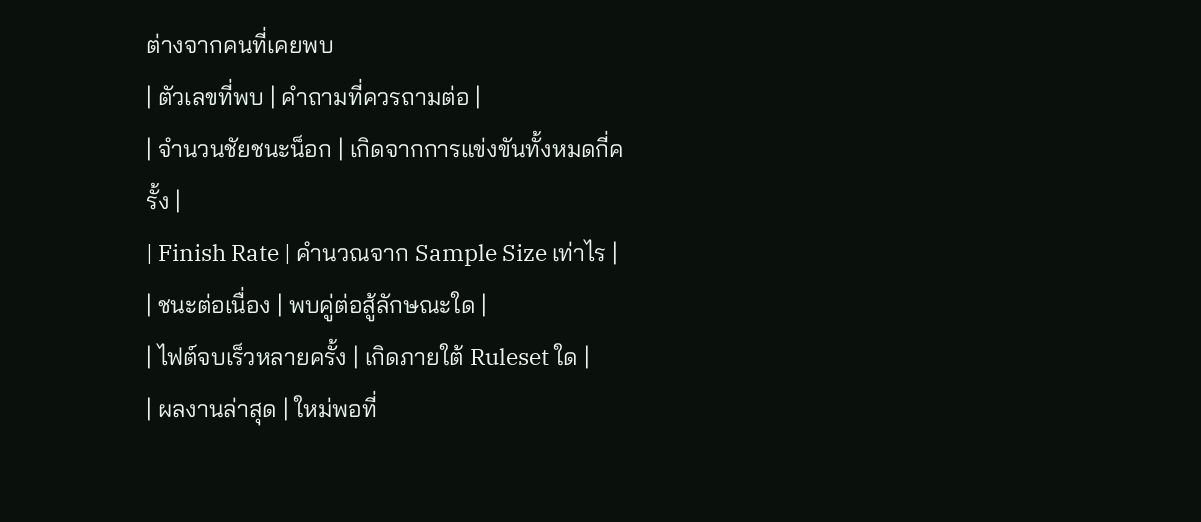ต่างจากคนที่เคยพบ
| ตัวเลขที่พบ | คำถามที่ควรถามต่อ |
| จำนวนชัยชนะน็อก | เกิดจากการแข่งขันทั้งหมดกี่ครั้ง |
| Finish Rate | คำนวณจาก Sample Size เท่าไร |
| ชนะต่อเนื่อง | พบคู่ต่อสู้ลักษณะใด |
| ไฟต์จบเร็วหลายครั้ง | เกิดภายใต้ Ruleset ใด |
| ผลงานล่าสุด | ใหม่พอที่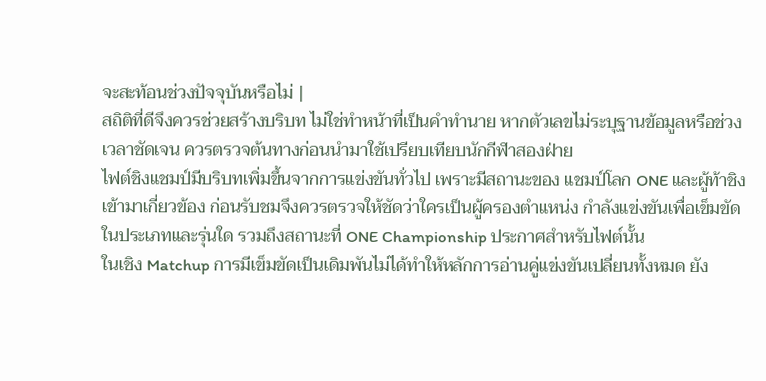จะสะท้อนช่วงปัจจุบันหรือไม่ |
สถิติที่ดีจึงควรช่วยสร้างบริบท ไม่ใช่ทำหน้าที่เป็นคำทำนาย หากตัวเลขไม่ระบุฐานข้อมูลหรือช่วงเวลาชัดเจน ควรตรวจต้นทางก่อนนำมาใช้เปรียบเทียบนักกีฬาสองฝ่าย
ไฟต์ชิงแชมป์มีบริบทเพิ่มขึ้นจากการแข่งขันทั่วไป เพราะมีสถานะของ แชมป์โลก ONE และผู้ท้าชิงเข้ามาเกี่ยวข้อง ก่อนรับชมจึงควรตรวจให้ชัดว่าใครเป็นผู้ครองตำแหน่ง กำลังแข่งขันเพื่อเข็มขัดในประเภทและรุ่นใด รวมถึงสถานะที่ ONE Championship ประกาศสำหรับไฟต์นั้น
ในเชิง Matchup การมีเข็มขัดเป็นเดิมพันไม่ได้ทำให้หลักการอ่านคู่แข่งขันเปลี่ยนทั้งหมด ยัง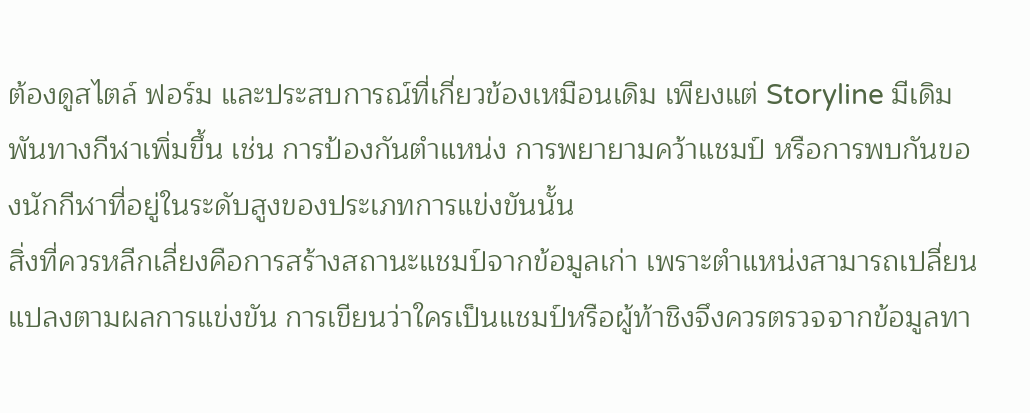ต้องดูสไตล์ ฟอร์ม และประสบการณ์ที่เกี่ยวข้องเหมือนเดิม เพียงแต่ Storyline มีเดิมพันทางกีฬาเพิ่มขึ้น เช่น การป้องกันตำแหน่ง การพยายามคว้าแชมป์ หรือการพบกันของนักกีฬาที่อยู่ในระดับสูงของประเภทการแข่งขันนั้น
สิ่งที่ควรหลีกเลี่ยงคือการสร้างสถานะแชมป์จากข้อมูลเก่า เพราะตำแหน่งสามารถเปลี่ยนแปลงตามผลการแข่งขัน การเขียนว่าใครเป็นแชมป์หรือผู้ท้าชิงจึงควรตรวจจากข้อมูลทา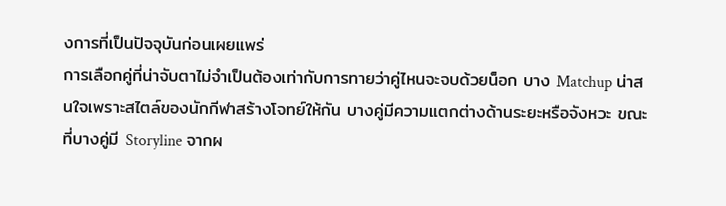งการที่เป็นปัจจุบันก่อนเผยแพร่
การเลือกคู่ที่น่าจับตาไม่จำเป็นต้องเท่ากับการทายว่าคู่ไหนจะจบด้วยน็อก บาง Matchup น่าสนใจเพราะสไตล์ของนักกีฬาสร้างโจทย์ให้กัน บางคู่มีความแตกต่างด้านระยะหรือจังหวะ ขณะที่บางคู่มี Storyline จากผ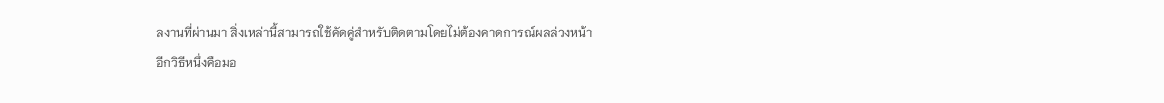ลงานที่ผ่านมา สิ่งเหล่านี้สามารถใช้คัดคู่สำหรับติดตามโดยไม่ต้องคาดการณ์ผลล่วงหน้า
อีกวิธีหนึ่งคือมอ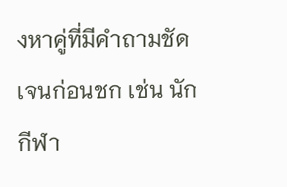งหาคู่ที่มีคำถามชัดเจนก่อนชก เช่น นักกีฬา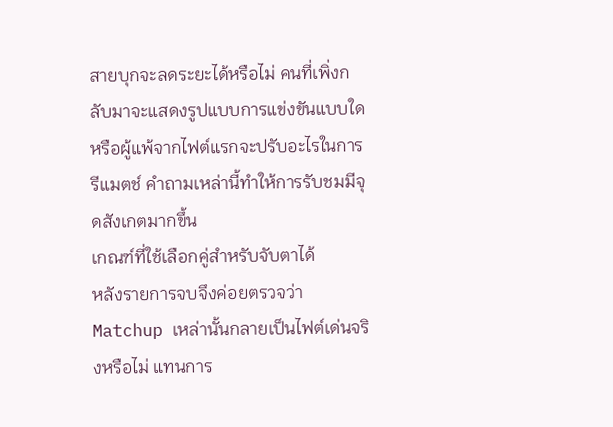สายบุกจะลดระยะได้หรือไม่ คนที่เพิ่งกลับมาจะแสดงรูปแบบการแข่งขันแบบใด หรือผู้แพ้จากไฟต์แรกจะปรับอะไรในการรีแมตช์ คำถามเหล่านี้ทำให้การรับชมมีจุดสังเกตมากขึ้น
เกณฑ์ที่ใช้เลือกคู่สำหรับจับตาได้
หลังรายการจบจึงค่อยตรวจว่า Matchup เหล่านั้นกลายเป็นไฟต์เด่นจริงหรือไม่ แทนการ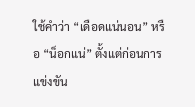ใช้คำว่า “เดือดแน่นอน” หรือ “น็อกแน่” ตั้งแต่ก่อนการแข่งขัน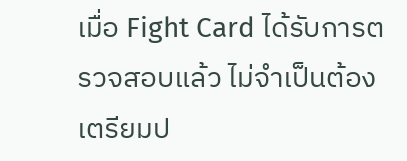เมื่อ Fight Card ได้รับการตรวจสอบแล้ว ไม่จำเป็นต้องเตรียมป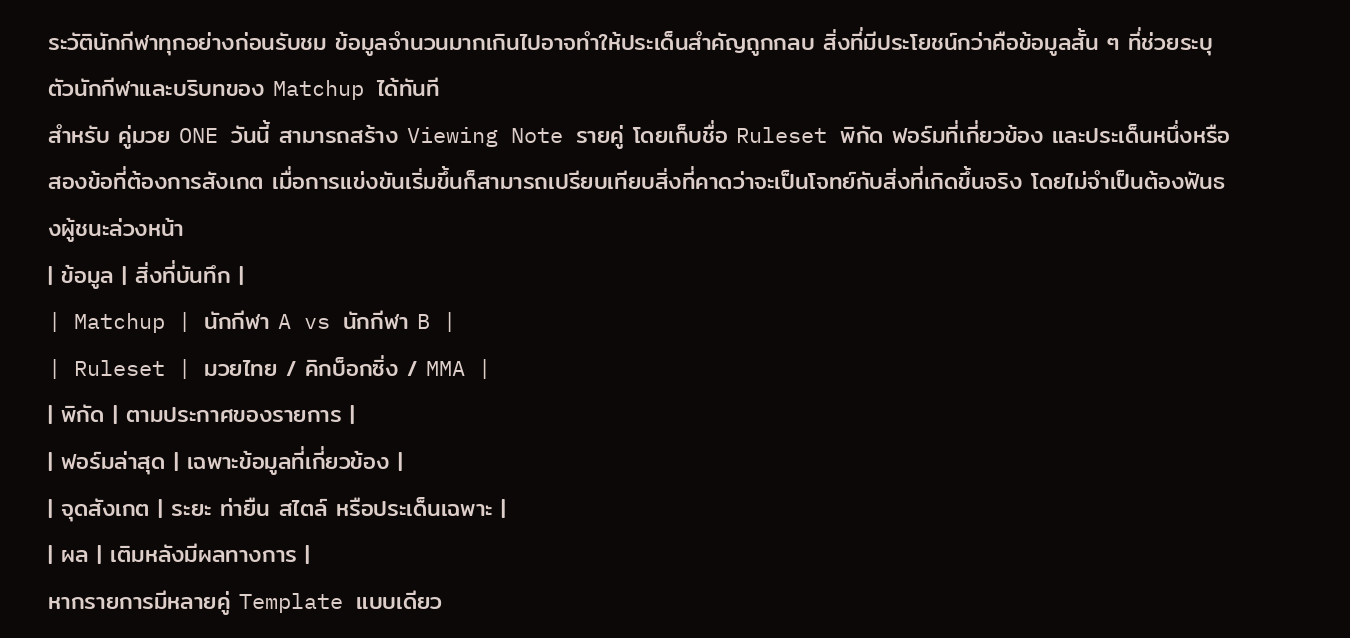ระวัตินักกีฬาทุกอย่างก่อนรับชม ข้อมูลจำนวนมากเกินไปอาจทำให้ประเด็นสำคัญถูกกลบ สิ่งที่มีประโยชน์กว่าคือข้อมูลสั้น ๆ ที่ช่วยระบุตัวนักกีฬาและบริบทของ Matchup ได้ทันที
สำหรับ คู่มวย ONE วันนี้ สามารถสร้าง Viewing Note รายคู่ โดยเก็บชื่อ Ruleset พิกัด ฟอร์มที่เกี่ยวข้อง และประเด็นหนึ่งหรือสองข้อที่ต้องการสังเกต เมื่อการแข่งขันเริ่มขึ้นก็สามารถเปรียบเทียบสิ่งที่คาดว่าจะเป็นโจทย์กับสิ่งที่เกิดขึ้นจริง โดยไม่จำเป็นต้องฟันธงผู้ชนะล่วงหน้า
| ข้อมูล | สิ่งที่บันทึก |
| Matchup | นักกีฬา A vs นักกีฬา B |
| Ruleset | มวยไทย / คิกบ็อกซิ่ง / MMA |
| พิกัด | ตามประกาศของรายการ |
| ฟอร์มล่าสุด | เฉพาะข้อมูลที่เกี่ยวข้อง |
| จุดสังเกต | ระยะ ท่ายืน สไตล์ หรือประเด็นเฉพาะ |
| ผล | เติมหลังมีผลทางการ |
หากรายการมีหลายคู่ Template แบบเดียว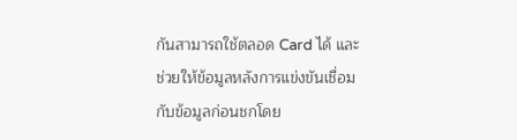กันสามารถใช้ตลอด Card ได้ และช่วยให้ข้อมูลหลังการแข่งขันเชื่อมกับข้อมูลก่อนชกโดย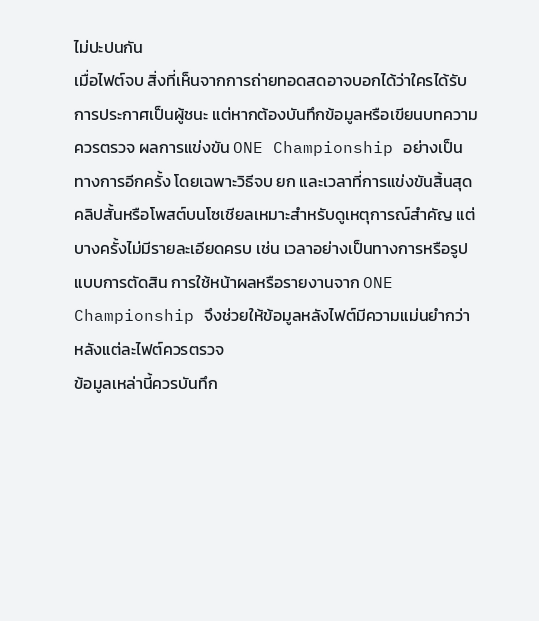ไม่ปะปนกัน
เมื่อไฟต์จบ สิ่งที่เห็นจากการถ่ายทอดสดอาจบอกได้ว่าใครได้รับการประกาศเป็นผู้ชนะ แต่หากต้องบันทึกข้อมูลหรือเขียนบทความ ควรตรวจ ผลการแข่งขัน ONE Championship อย่างเป็นทางการอีกครั้ง โดยเฉพาะวิธีจบ ยก และเวลาที่การแข่งขันสิ้นสุด
คลิปสั้นหรือโพสต์บนโซเชียลเหมาะสำหรับดูเหตุการณ์สำคัญ แต่บางครั้งไม่มีรายละเอียดครบ เช่น เวลาอย่างเป็นทางการหรือรูปแบบการตัดสิน การใช้หน้าผลหรือรายงานจาก ONE Championship จึงช่วยให้ข้อมูลหลังไฟต์มีความแม่นยำกว่า
หลังแต่ละไฟต์ควรตรวจ
ข้อมูลเหล่านี้ควรบันทึก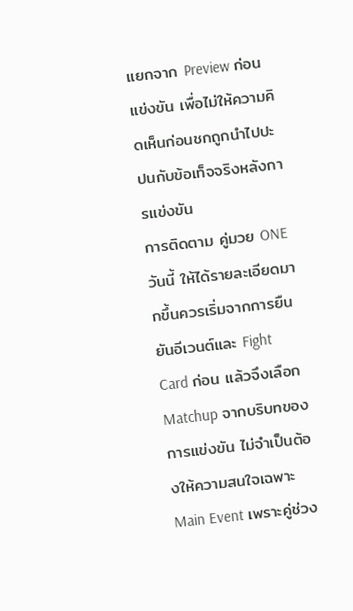แยกจาก Preview ก่อนแข่งขัน เพื่อไม่ให้ความคิดเห็นก่อนชกถูกนำไปปะปนกับข้อเท็จจริงหลังการแข่งขัน
การติดตาม คู่มวย ONE วันนี้ ให้ได้รายละเอียดมากขึ้นควรเริ่มจากการยืนยันอีเวนต์และ Fight Card ก่อน แล้วจึงเลือก Matchup จากบริบทของการแข่งขัน ไม่จำเป็นต้องให้ความสนใจเฉพาะ Main Event เพราะคู่ช่วง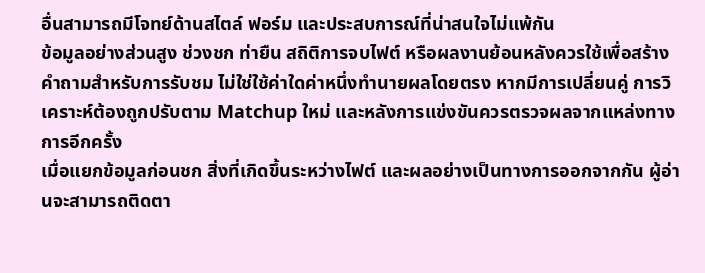อื่นสามารถมีโจทย์ด้านสไตล์ ฟอร์ม และประสบการณ์ที่น่าสนใจไม่แพ้กัน
ข้อมูลอย่างส่วนสูง ช่วงชก ท่ายืน สถิติการจบไฟต์ หรือผลงานย้อนหลังควรใช้เพื่อสร้างคำถามสำหรับการรับชม ไม่ใช่ใช้ค่าใดค่าหนึ่งทำนายผลโดยตรง หากมีการเปลี่ยนคู่ การวิเคราะห์ต้องถูกปรับตาม Matchup ใหม่ และหลังการแข่งขันควรตรวจผลจากแหล่งทางการอีกครั้ง
เมื่อแยกข้อมูลก่อนชก สิ่งที่เกิดขึ้นระหว่างไฟต์ และผลอย่างเป็นทางการออกจากกัน ผู้อ่านจะสามารถติดตา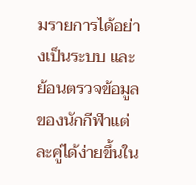มรายการได้อย่างเป็นระบบ และย้อนตรวจข้อมูลของนักกีฬาแต่ละคู่ได้ง่ายขึ้นใน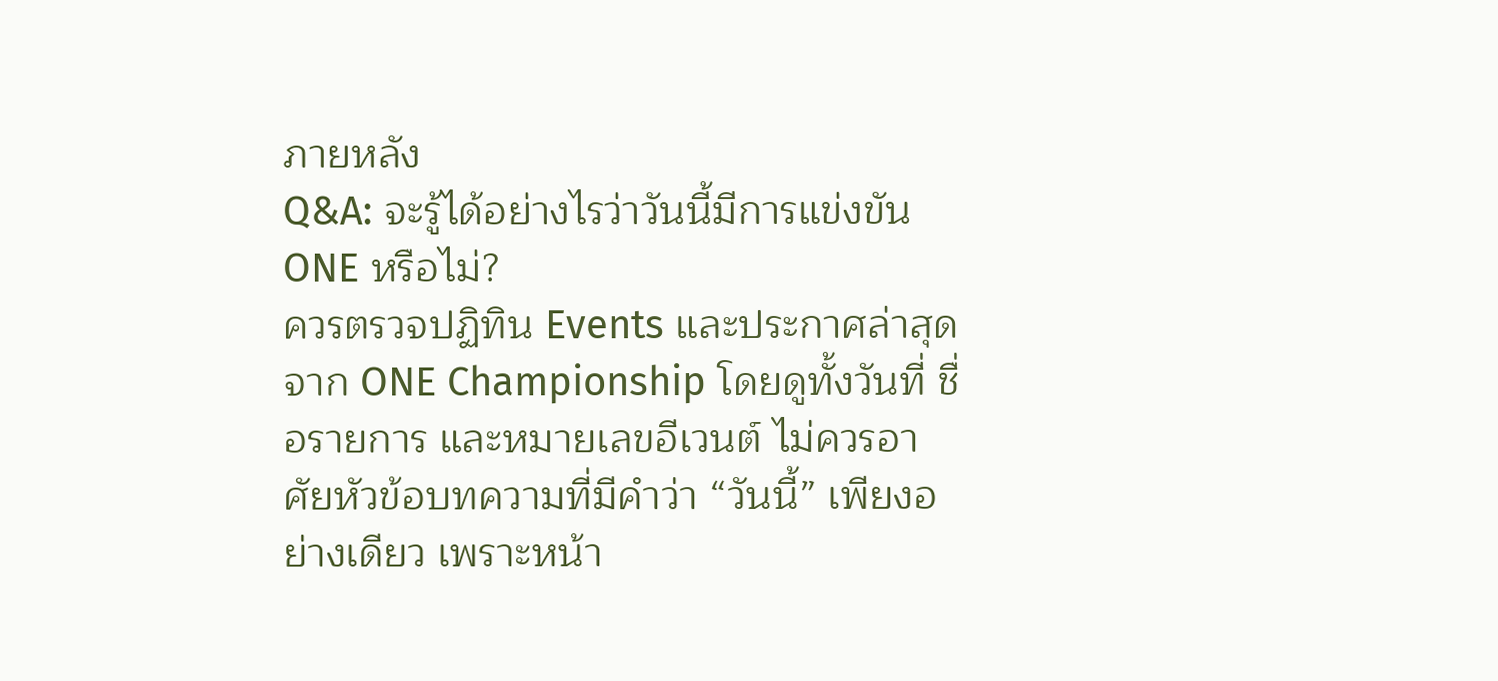ภายหลัง
Q&A: จะรู้ได้อย่างไรว่าวันนี้มีการแข่งขัน ONE หรือไม่?
ควรตรวจปฏิทิน Events และประกาศล่าสุดจาก ONE Championship โดยดูทั้งวันที่ ชื่อรายการ และหมายเลขอีเวนต์ ไม่ควรอาศัยหัวข้อบทความที่มีคำว่า “วันนี้” เพียงอย่างเดียว เพราะหน้า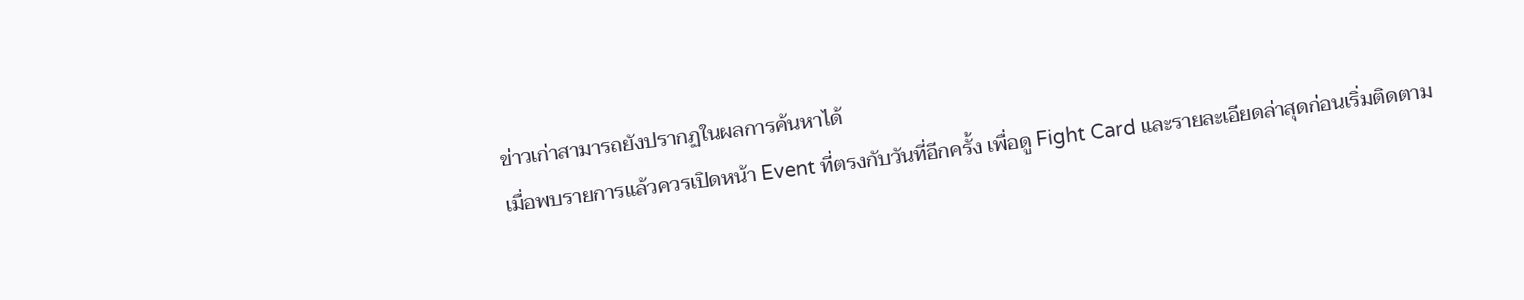ข่าวเก่าสามารถยังปรากฏในผลการค้นหาได้
เมื่อพบรายการแล้วควรเปิดหน้า Event ที่ตรงกับวันที่อีกครั้ง เพื่อดู Fight Card และรายละเอียดล่าสุดก่อนเริ่มติดตาม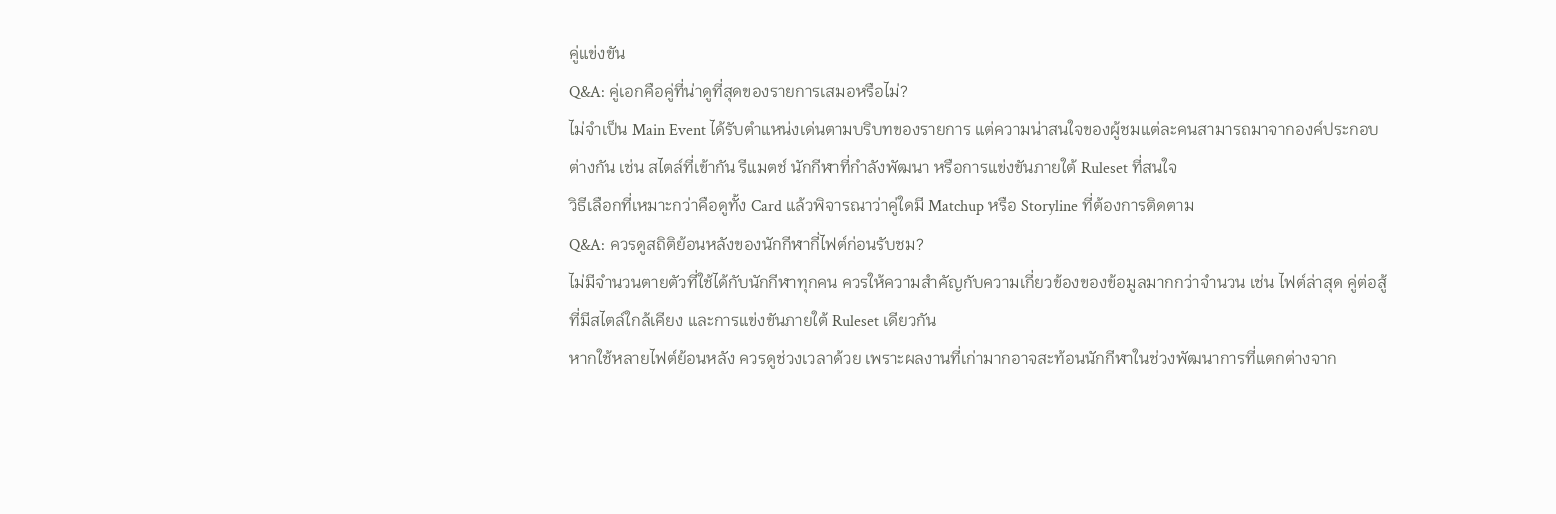คู่แข่งขัน
Q&A: คู่เอกคือคู่ที่น่าดูที่สุดของรายการเสมอหรือไม่?
ไม่จำเป็น Main Event ได้รับตำแหน่งเด่นตามบริบทของรายการ แต่ความน่าสนใจของผู้ชมแต่ละคนสามารถมาจากองค์ประกอบต่างกัน เช่น สไตล์ที่เข้ากัน รีแมตช์ นักกีฬาที่กำลังพัฒนา หรือการแข่งขันภายใต้ Ruleset ที่สนใจ
วิธีเลือกที่เหมาะกว่าคือดูทั้ง Card แล้วพิจารณาว่าคู่ใดมี Matchup หรือ Storyline ที่ต้องการติดตาม
Q&A: ควรดูสถิติย้อนหลังของนักกีฬากี่ไฟต์ก่อนรับชม?
ไม่มีจำนวนตายตัวที่ใช้ได้กับนักกีฬาทุกคน ควรให้ความสำคัญกับความเกี่ยวข้องของข้อมูลมากกว่าจำนวน เช่น ไฟต์ล่าสุด คู่ต่อสู้ที่มีสไตล์ใกล้เคียง และการแข่งขันภายใต้ Ruleset เดียวกัน
หากใช้หลายไฟต์ย้อนหลัง ควรดูช่วงเวลาด้วย เพราะผลงานที่เก่ามากอาจสะท้อนนักกีฬาในช่วงพัฒนาการที่แตกต่างจาก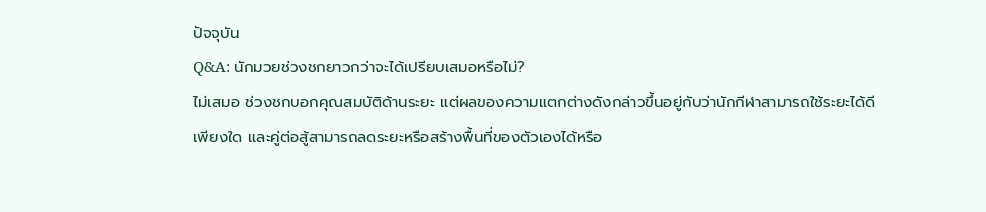ปัจจุบัน
Q&A: นักมวยช่วงชกยาวกว่าจะได้เปรียบเสมอหรือไม่?
ไม่เสมอ ช่วงชกบอกคุณสมบัติด้านระยะ แต่ผลของความแตกต่างดังกล่าวขึ้นอยู่กับว่านักกีฬาสามารถใช้ระยะได้ดีเพียงใด และคู่ต่อสู้สามารถลดระยะหรือสร้างพื้นที่ของตัวเองได้หรือ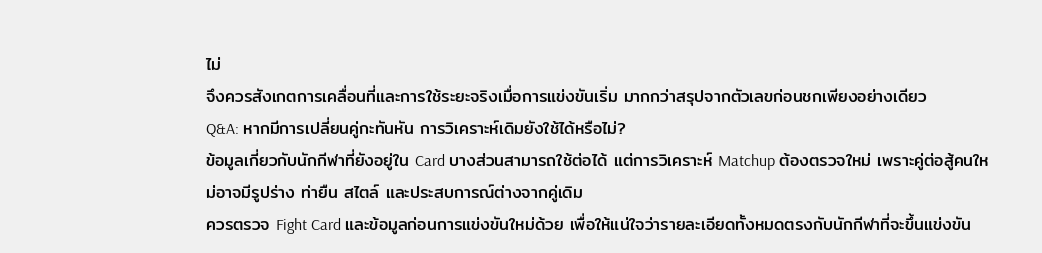ไม่
จึงควรสังเกตการเคลื่อนที่และการใช้ระยะจริงเมื่อการแข่งขันเริ่ม มากกว่าสรุปจากตัวเลขก่อนชกเพียงอย่างเดียว
Q&A: หากมีการเปลี่ยนคู่กะทันหัน การวิเคราะห์เดิมยังใช้ได้หรือไม่?
ข้อมูลเกี่ยวกับนักกีฬาที่ยังอยู่ใน Card บางส่วนสามารถใช้ต่อได้ แต่การวิเคราะห์ Matchup ต้องตรวจใหม่ เพราะคู่ต่อสู้คนใหม่อาจมีรูปร่าง ท่ายืน สไตล์ และประสบการณ์ต่างจากคู่เดิม
ควรตรวจ Fight Card และข้อมูลก่อนการแข่งขันใหม่ด้วย เพื่อให้แน่ใจว่ารายละเอียดทั้งหมดตรงกับนักกีฬาที่จะขึ้นแข่งขัน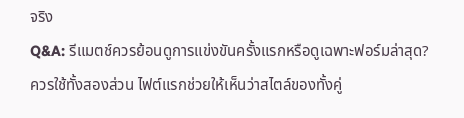จริง
Q&A: รีแมตช์ควรย้อนดูการแข่งขันครั้งแรกหรือดูเฉพาะฟอร์มล่าสุด?
ควรใช้ทั้งสองส่วน ไฟต์แรกช่วยให้เห็นว่าสไตล์ของทั้งคู่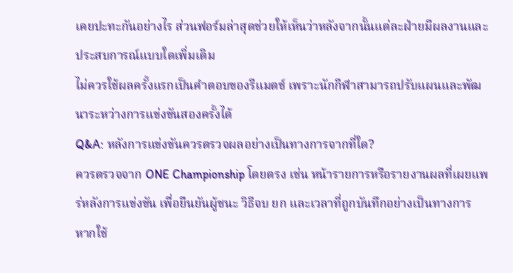เคยปะทะกันอย่างไร ส่วนฟอร์มล่าสุดช่วยให้เห็นว่าหลังจากนั้นแต่ละฝ่ายมีผลงานและประสบการณ์แบบใดเพิ่มเติม
ไม่ควรใช้ผลครั้งแรกเป็นคำตอบของรีแมตช์ เพราะนักกีฬาสามารถปรับแผนและพัฒนาระหว่างการแข่งขันสองครั้งได้
Q&A: หลังการแข่งขันควรตรวจผลอย่างเป็นทางการจากที่ใด?
ควรตรวจจาก ONE Championship โดยตรง เช่น หน้ารายการหรือรายงานผลที่เผยแพร่หลังการแข่งขัน เพื่อยืนยันผู้ชนะ วิธีจบ ยก และเวลาที่ถูกบันทึกอย่างเป็นทางการ
หากใช้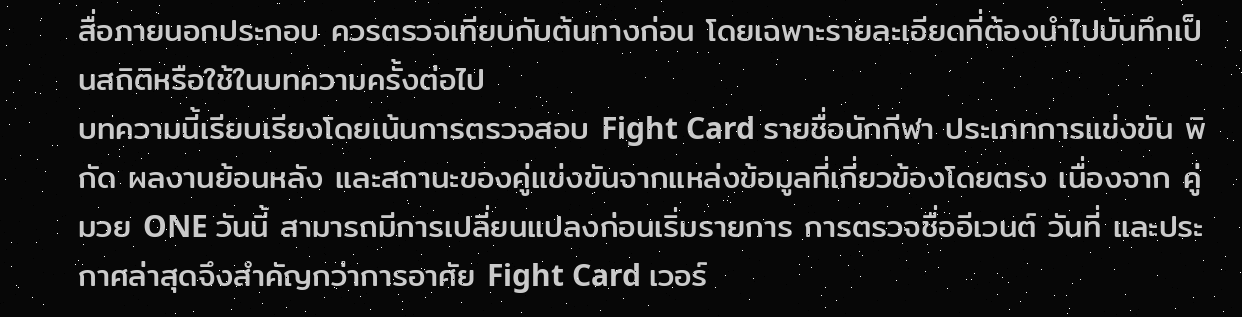สื่อภายนอกประกอบ ควรตรวจเทียบกับต้นทางก่อน โดยเฉพาะรายละเอียดที่ต้องนำไปบันทึกเป็นสถิติหรือใช้ในบทความครั้งต่อไป
บทความนี้เรียบเรียงโดยเน้นการตรวจสอบ Fight Card รายชื่อนักกีฬา ประเภทการแข่งขัน พิกัด ผลงานย้อนหลัง และสถานะของคู่แข่งขันจากแหล่งข้อมูลที่เกี่ยวข้องโดยตรง เนื่องจาก คู่มวย ONE วันนี้ สามารถมีการเปลี่ยนแปลงก่อนเริ่มรายการ การตรวจชื่ออีเวนต์ วันที่ และประกาศล่าสุดจึงสำคัญกว่าการอาศัย Fight Card เวอร์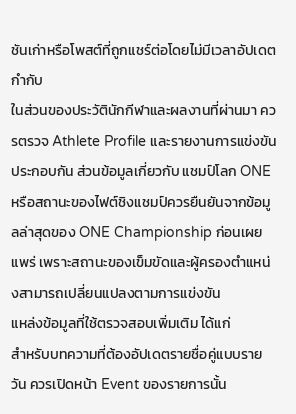ชันเก่าหรือโพสต์ที่ถูกแชร์ต่อโดยไม่มีเวลาอัปเดตกำกับ
ในส่วนของประวัตินักกีฬาและผลงานที่ผ่านมา ควรตรวจ Athlete Profile และรายงานการแข่งขันประกอบกัน ส่วนข้อมูลเกี่ยวกับ แชมป์โลก ONE หรือสถานะของไฟต์ชิงแชมป์ควรยืนยันจากข้อมูลล่าสุดของ ONE Championship ก่อนเผยแพร่ เพราะสถานะของเข็มขัดและผู้ครองตำแหน่งสามารถเปลี่ยนแปลงตามการแข่งขัน
แหล่งข้อมูลที่ใช้ตรวจสอบเพิ่มเติม ได้แก่
สำหรับบทความที่ต้องอัปเดตรายชื่อคู่แบบรายวัน ควรเปิดหน้า Event ของรายการนั้น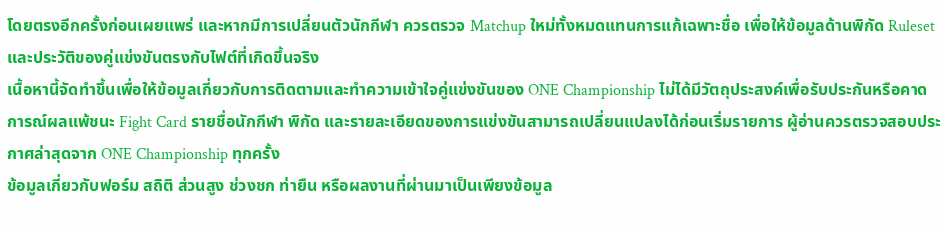โดยตรงอีกครั้งก่อนเผยแพร่ และหากมีการเปลี่ยนตัวนักกีฬา ควรตรวจ Matchup ใหม่ทั้งหมดแทนการแก้เฉพาะชื่อ เพื่อให้ข้อมูลด้านพิกัด Ruleset และประวัติของคู่แข่งขันตรงกับไฟต์ที่เกิดขึ้นจริง
เนื้อหานี้จัดทำขึ้นเพื่อให้ข้อมูลเกี่ยวกับการติดตามและทำความเข้าใจคู่แข่งขันของ ONE Championship ไม่ได้มีวัตถุประสงค์เพื่อรับประกันหรือคาดการณ์ผลแพ้ชนะ Fight Card รายชื่อนักกีฬา พิกัด และรายละเอียดของการแข่งขันสามารถเปลี่ยนแปลงได้ก่อนเริ่มรายการ ผู้อ่านควรตรวจสอบประกาศล่าสุดจาก ONE Championship ทุกครั้ง
ข้อมูลเกี่ยวกับฟอร์ม สถิติ ส่วนสูง ช่วงชก ท่ายืน หรือผลงานที่ผ่านมาเป็นเพียงข้อมูล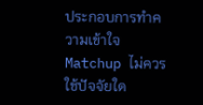ประกอบการทำความเข้าใจ Matchup ไม่ควรใช้ปัจจัยใด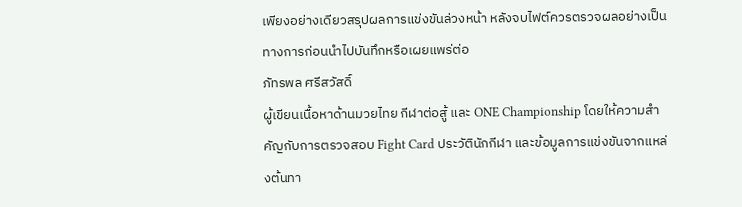เพียงอย่างเดียวสรุปผลการแข่งขันล่วงหน้า หลังจบไฟต์ควรตรวจผลอย่างเป็นทางการก่อนนำไปบันทึกหรือเผยแพร่ต่อ
ภัทรพล ศรีสวัสดิ์
ผู้เขียนเนื้อหาด้านมวยไทย กีฬาต่อสู้ และ ONE Championship โดยให้ความสำคัญกับการตรวจสอบ Fight Card ประวัตินักกีฬา และข้อมูลการแข่งขันจากแหล่งต้นทา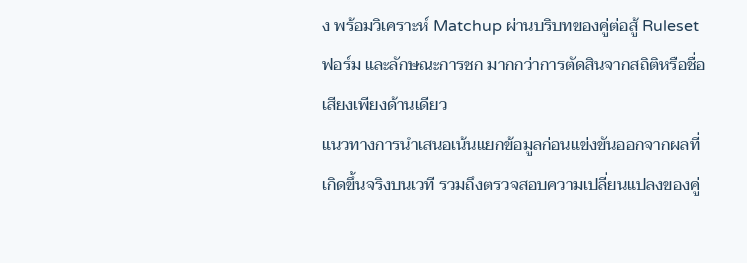ง พร้อมวิเคราะห์ Matchup ผ่านบริบทของคู่ต่อสู้ Ruleset ฟอร์ม และลักษณะการชก มากกว่าการตัดสินจากสถิติหรือชื่อเสียงเพียงด้านเดียว
แนวทางการนำเสนอเน้นแยกข้อมูลก่อนแข่งขันออกจากผลที่เกิดขึ้นจริงบนเวที รวมถึงตรวจสอบความเปลี่ยนแปลงของคู่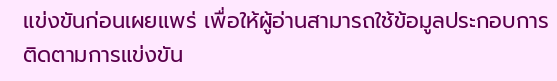แข่งขันก่อนเผยแพร่ เพื่อให้ผู้อ่านสามารถใช้ข้อมูลประกอบการติดตามการแข่งขัน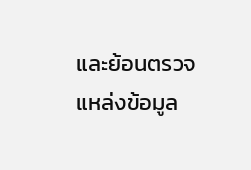และย้อนตรวจแหล่งข้อมูล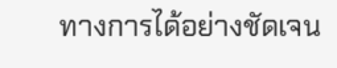ทางการได้อย่างชัดเจน